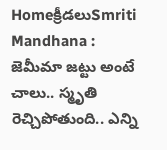Homeక్రీడలుSmriti Mandhana : జెమీమా జట్టు అంటే చాలు.. స్మృతి రెచ్చిపోతుంది.. ఎన్ని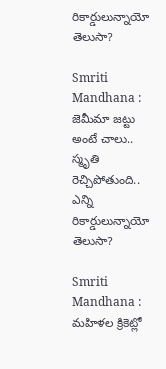రికార్డులున్నాయో తెలుసా?

Smriti Mandhana : జెమీమా జట్టు అంటే చాలు.. స్మృతి రెచ్చిపోతుంది.. ఎన్ని రికార్డులున్నాయో తెలుసా?

Smriti Mandhana : మహిళల క్రికెట్లో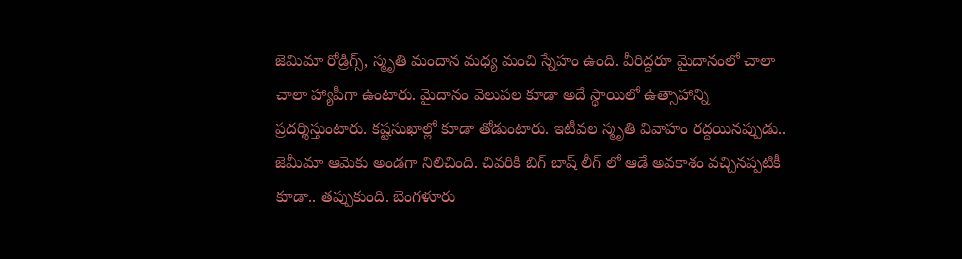జెమిమా రోడ్రిగ్స్, స్మృతి మందాన మధ్య మంచి స్నేహం ఉంది. వీరిద్దరూ మైదానంలో చాలా చాలా హ్యాపీగా ఉంటారు. మైదానం వెలుపల కూడా అదే స్థాయిలో ఉత్సాహాన్ని ప్రదర్శిస్తుంటారు. కష్టసుఖాల్లో కూడా తోడుంటారు. ఇటీవల స్మృతి వివాహం రద్దయినప్పుడు.. జెమీమా ఆమెకు అండగా నిలిచింది. చివరికి బిగ్ బాష్ లీగ్ లో ఆడే అవకాశం వచ్చినప్పటికీ కూడా.. తప్పుకుంది. బెంగళూరు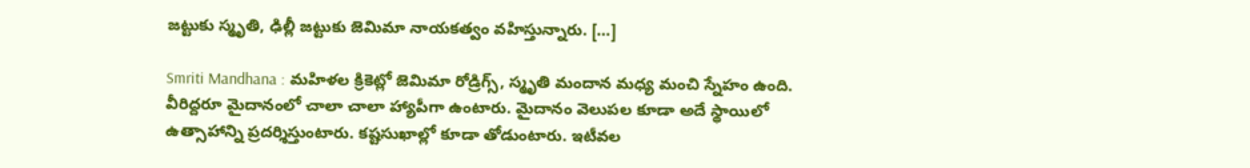జట్టుకు స్మృతి, ఢిల్లీ జట్టుకు జెమిమా నాయకత్వం వహిస్తున్నారు. […]

Smriti Mandhana : మహిళల క్రికెట్లో జెమిమా రోడ్రిగ్స్, స్మృతి మందాన మధ్య మంచి స్నేహం ఉంది. వీరిద్దరూ మైదానంలో చాలా చాలా హ్యాపీగా ఉంటారు. మైదానం వెలుపల కూడా అదే స్థాయిలో ఉత్సాహాన్ని ప్రదర్శిస్తుంటారు. కష్టసుఖాల్లో కూడా తోడుంటారు. ఇటీవల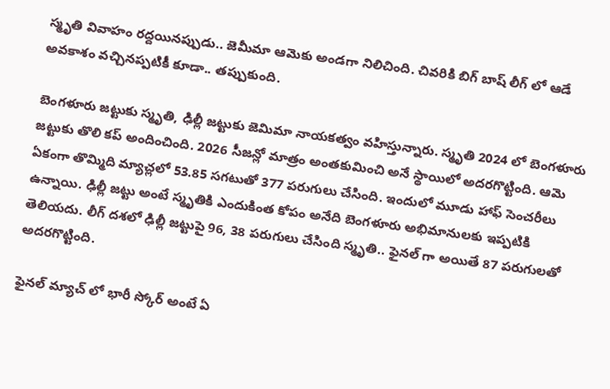స్మృతి వివాహం రద్దయినప్పుడు.. జెమీమా ఆమెకు అండగా నిలిచింది. చివరికి బిగ్ బాష్ లీగ్ లో ఆడే అవకాశం వచ్చినప్పటికీ కూడా.. తప్పుకుంది.

బెంగళూరు జట్టుకు స్మృతి, ఢిల్లీ జట్టుకు జెమిమా నాయకత్వం వహిస్తున్నారు. స్మృతి 2024 లో బెంగళూరు జట్టుకు తొలి కప్ అందించింది. 2026 సీజన్లో మాత్రం అంతకుమించి అనే స్థాయిలో అదరగొట్టింది. ఆమె ఏకంగా తొమ్మిది మ్యాచ్లలో 53.85 సగటుతో 377 పరుగులు చేసింది. ఇందులో మూడు హాఫ్ సెంచరీలు ఉన్నాయి. ఢిల్లీ జట్టు అంటే స్మృతికి ఎందుకింత కోపం అనేది బెంగళూరు అభిమానులకు ఇప్పటికి తెలియదు. లీగ్ దశలో ఢిల్లీ జట్టుపై 96, 38 పరుగులు చేసింది స్మృతి.. ఫైనల్ గా అయితే 87 పరుగులతో అదరగొట్టింది.

ఫైనల్ మ్యాచ్ లో భారీ స్కోర్ అంటే ఏ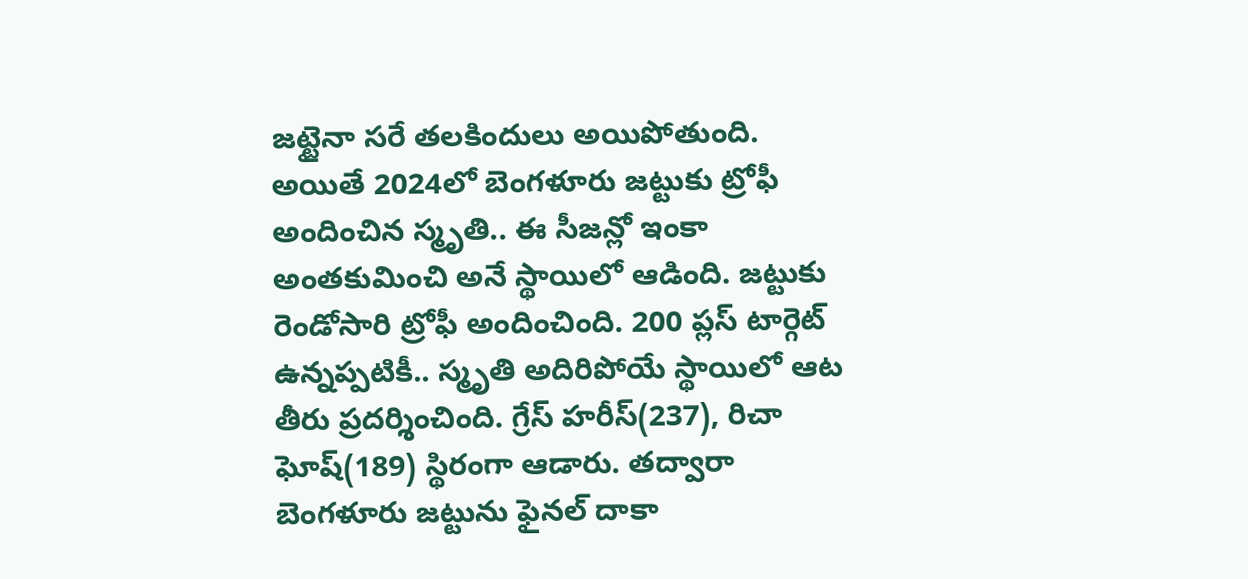జట్టైనా సరే తలకిందులు అయిపోతుంది. అయితే 2024లో బెంగళూరు జట్టుకు ట్రోఫీ అందించిన స్మృతి.. ఈ సీజన్లో ఇంకా అంతకుమించి అనే స్థాయిలో ఆడింది. జట్టుకు రెండోసారి ట్రోఫీ అందించింది. 200 ప్లస్ టార్గెట్ ఉన్నప్పటికీ.. స్మృతి అదిరిపోయే స్థాయిలో ఆట తీరు ప్రదర్శించింది. గ్రేస్ హరీస్(237), రిచా ఘోష్(189) స్థిరంగా ఆడారు. తద్వారా బెంగళూరు జట్టును ఫైనల్ దాకా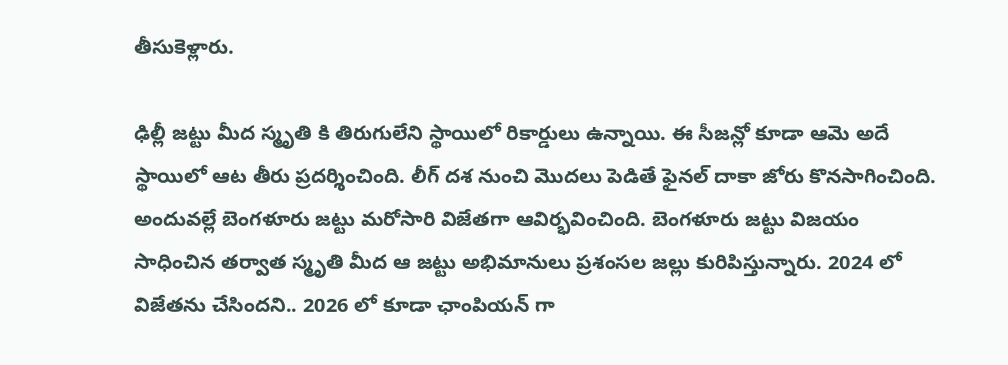తీసుకెళ్లారు.

ఢిల్లీ జట్టు మీద స్మృతి కి తిరుగులేని స్థాయిలో రికార్డులు ఉన్నాయి. ఈ సీజన్లో కూడా ఆమె అదే స్థాయిలో ఆట తీరు ప్రదర్శించింది. లీగ్ దశ నుంచి మొదలు పెడితే ఫైనల్ దాకా జోరు కొనసాగించింది. అందువల్లే బెంగళూరు జట్టు మరోసారి విజేతగా ఆవిర్భవించింది. బెంగళూరు జట్టు విజయం సాధించిన తర్వాత స్మృతి మీద ఆ జట్టు అభిమానులు ప్రశంసల జల్లు కురిపిస్తున్నారు. 2024 లో విజేతను చేసిందని.. 2026 లో కూడా ఛాంపియన్ గా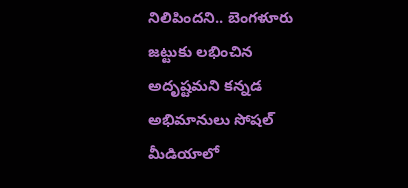నిలిపిందని.. బెంగళూరు జట్టుకు లభించిన అదృష్టమని కన్నడ అభిమానులు సోషల్ మీడియాలో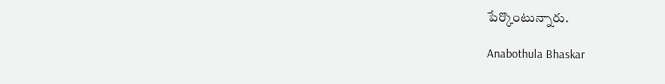పేర్కొంటున్నారు.

Anabothula Bhaskar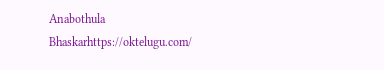Anabothula Bhaskarhttps://oktelugu.com/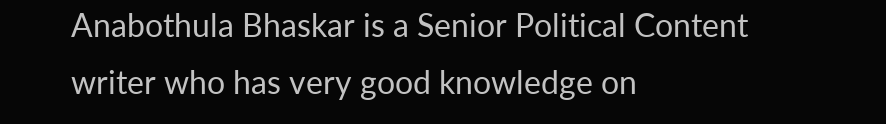Anabothula Bhaskar is a Senior Political Content writer who has very good knowledge on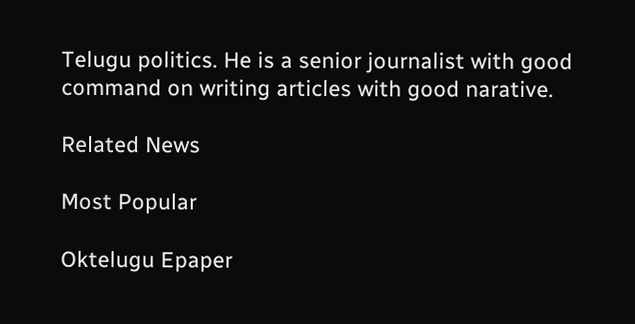Telugu politics. He is a senior journalist with good command on writing articles with good narative.

Related News

Most Popular

Oktelugu Epaper